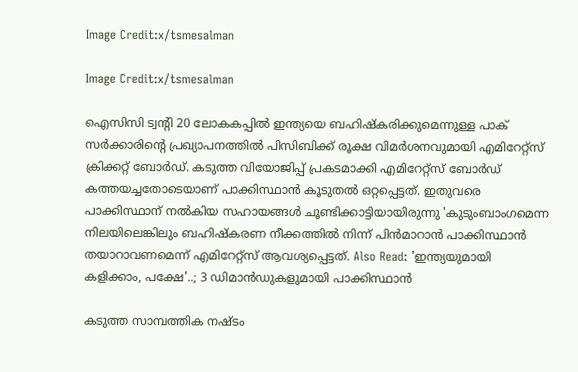Image Credit:x/tsmesalman

Image Credit:x/tsmesalman

ഐസിസി ട്വന്‍റി 20 ലോകകപ്പില്‍ ഇന്ത്യയെ ബഹിഷ്കരിക്കുമെന്നുള്ള പാക് സര്‍ക്കാരിന്‍റെ പ്രഖ്യാപനത്തില്‍ പിസിബിക്ക് രൂക്ഷ വിമര്‍ശനവുമായി എമിറേറ്റ്സ് ക്രിക്കറ്റ് ബോര്‍ഡ്. കടുത്ത വിയോജിപ്പ് പ്രകടമാക്കി എമിറേറ്റ്സ് ബോര്‍ഡ് കത്തയച്ചതോടെയാണ് പാക്കിസ്ഥാന്‍ കൂടുതല്‍ ഒറ്റപ്പെട്ടത്. ഇതുവരെ പാക്കിസ്ഥാന് നല്‍കിയ സഹായങ്ങള്‍ ചൂണ്ടിക്കാട്ടിയായിരുന്നു 'കുടുംബാംഗമെന്ന നിലയിലെങ്കിലും ബഹിഷ്കരണ നീക്കത്തില്‍ നിന്ന് പിന്‍മാറാന്‍ പാക്കിസ്ഥാന്‍ തയാറാവണമെന്ന് എമിറേറ്റ്സ് ആവശ്യപ്പെട്ടത്. Also Read: 'ഇന്ത്യയുമായി കളിക്കാം, പക്ഷേ'..; 3 ഡിമാന്‍ഡുകളുമായി പാക്കിസ്ഥാന്‍

കടുത്ത സാമ്പത്തിക നഷ്ടം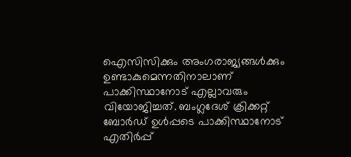ഐസിസിക്കും അംഗരാജ്യങ്ങള്‍ക്കും ഉണ്ടാകുമെന്നതിനാലാണ് പാക്കിസ്ഥാനോട് എല്ലാവരും വിയോജിച്ചത്. ബംഗ്ലദേശ് ക്രിക്കറ്റ് ബോര്‍ഡ് ഉള്‍പ്പടെ പാക്കിസ്ഥാനോട് എതിര്‍പ്പ്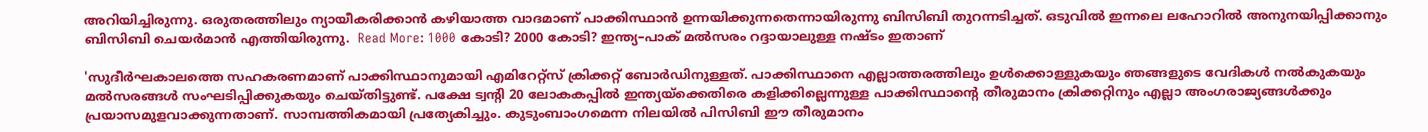അറിയിച്ചിരുന്നു. ഒരുതരത്തിലും ന്യായീകരിക്കാന്‍ കഴിയാത്ത വാദമാണ് പാക്കിസ്ഥാന്‍ ഉന്നയിക്കുന്നതെന്നായിരുന്നു ബിസിബി തുറന്നടിച്ചത്. ഒടുവില്‍ ഇന്നലെ ലഹോറില്‍ അനുനയിപ്പിക്കാനും ബിസിബി ചെയര്‍മാന്‍ എത്തിയിരുന്നു.  Read More: 1000 കോടി? 2000 കോടി? ഇന്ത്യ–പാക് മല്‍സരം റദ്ദായാലുള്ള നഷ്ടം ഇതാണ്

'സുദീര്‍ഘകാലത്തെ സഹകരണമാണ് പാക്കിസ്ഥാനുമായി എമിറേറ്റ്സ് ക്രിക്കറ്റ് ബോര്‍ഡിനുള്ളത്. പാക്കിസ്ഥാനെ എല്ലാത്തരത്തിലും ഉള്‍ക്കൊള്ളുകയും ഞങ്ങളുടെ വേദികള്‍ നല്‍കുകയും മല്‍സരങ്ങള്‍ സംഘടിപ്പിക്കുകയും ചെയ്തിട്ടുണ്ട്. പക്ഷേ ട്വന്‍റി 20 ലോകകപ്പില്‍ ഇന്ത്യയ്ക്കെതിരെ കളിക്കില്ലെന്നുള്ള പാക്കിസ്ഥാന്‍റെ തീരുമാനം ക്രിക്കറ്റിനും എല്ലാ അംഗരാജ്യങ്ങള്‍ക്കും പ്രയാസമുളവാക്കുന്നതാണ്. സാമ്പത്തികമായി പ്രത്യേകിച്ചും. കുടുംബാംഗമെന്ന നിലയില്‍ പിസിബി ഈ തീരുമാനം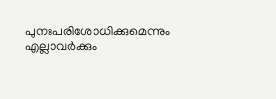പുനഃപരിശോധിക്കുമെന്നും എല്ലാവര്‍ക്കും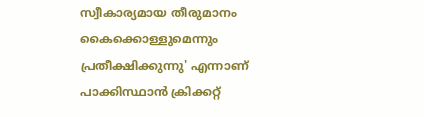സ്വീകാര്യമായ തീരുമാനം കൈക്കൊള്ളുമെന്നും പ്രതീക്ഷിക്കുന്നു' എന്നാണ് പാക്കിസ്ഥാന്‍ ക്രിക്കറ്റ്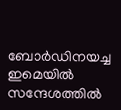ബോര്‍ഡിനയച്ച ഇമെയില്‍ സന്ദേശത്തില്‍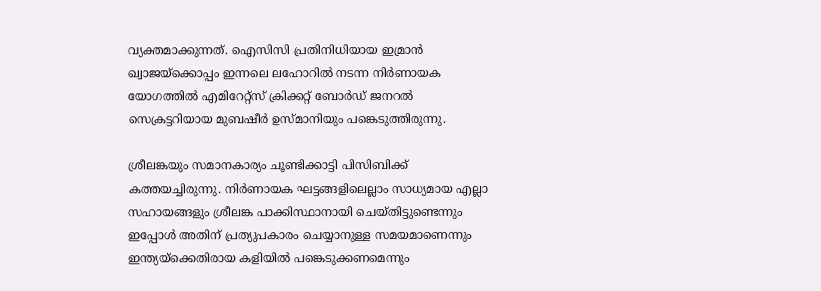വ്യക്തമാക്കുന്നത്. ഐസിസി പ്രതിനിധിയായ ഇമ്രാന്‍ ഖ്വാജയ്ക്കൊപ്പം ഇന്നലെ ലഹോറില്‍ നടന്ന നിര്‍ണായക യോഗത്തില്‍ എമിറേറ്റ്സ് ക്രിക്കറ്റ് ബോര്‍ഡ് ജനറല്‍ സെക്രട്ടറിയായ മുബഷീര്‍ ഉസ്മാനിയും പങ്കെടുത്തിരുന്നു.

ശ്രീലങ്കയും സമാനകാര്യം ചൂണ്ടിക്കാട്ടി പിസിബിക്ക് കത്തയച്ചിരുന്നു. നിര്‍ണായക ഘട്ടങ്ങളിലെല്ലാം സാധ്യമായ എല്ലാ സഹായങ്ങളും ശ്രീലങ്ക പാക്കിസ്ഥാനായി ചെയ്തിട്ടുണ്ടെന്നും ഇപ്പോള്‍ അതിന് പ്രത്യുപകാരം ചെയ്യാനുള്ള സമയമാണെന്നും ഇന്ത്യയ്ക്കെതിരായ കളിയില്‍ പങ്കെടുക്കണമെന്നും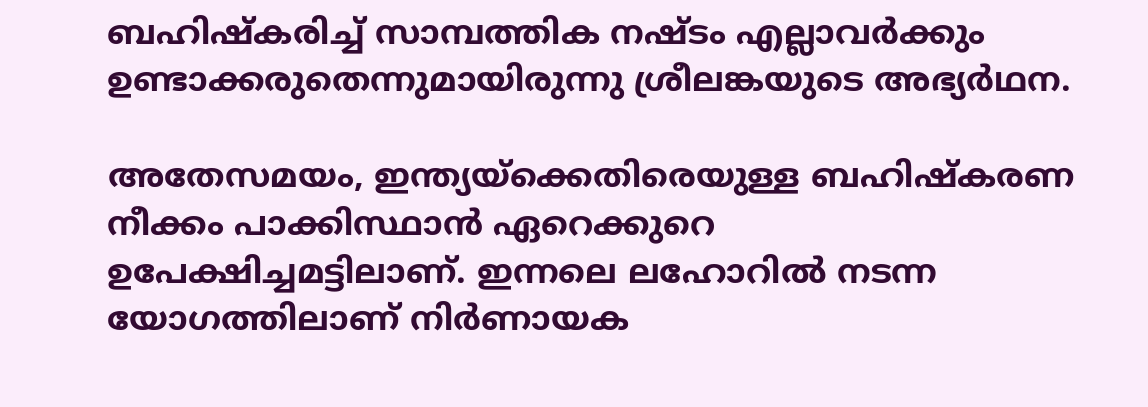ബഹിഷ്കരിച്ച് സാമ്പത്തിക നഷ്ടം എല്ലാവര്‍ക്കും ഉണ്ടാക്കരുതെന്നുമായിരുന്നു ശ്രീലങ്കയുടെ അഭ്യര്‍ഥന.

അതേസമയം, ഇന്ത്യയ്ക്കെതിരെയുള്ള ബഹിഷ്കരണ നീക്കം പാക്കിസ്ഥാന്‍ ഏറെക്കുറെ ഉപേക്ഷിച്ചമട്ടിലാണ്. ഇന്നലെ ലഹോറില്‍ നടന്ന യോഗത്തിലാണ് നിര്‍ണായക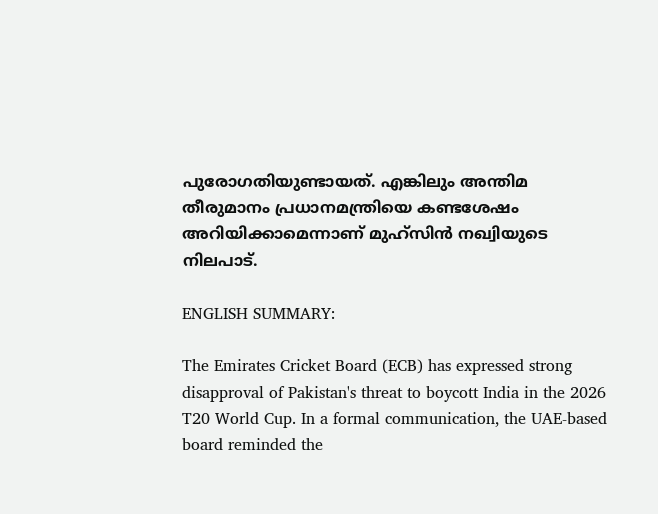പുരോഗതിയുണ്ടായത്. എങ്കിലും അന്തിമ തീരുമാനം പ്രധാനമന്ത്രിയെ കണ്ടശേഷം അറിയിക്കാമെന്നാണ് മുഹ്സിന്‍ നഖ്വിയുടെ നിലപാട്.

ENGLISH SUMMARY:

The Emirates Cricket Board (ECB) has expressed strong disapproval of Pakistan's threat to boycott India in the 2026 T20 World Cup. In a formal communication, the UAE-based board reminded the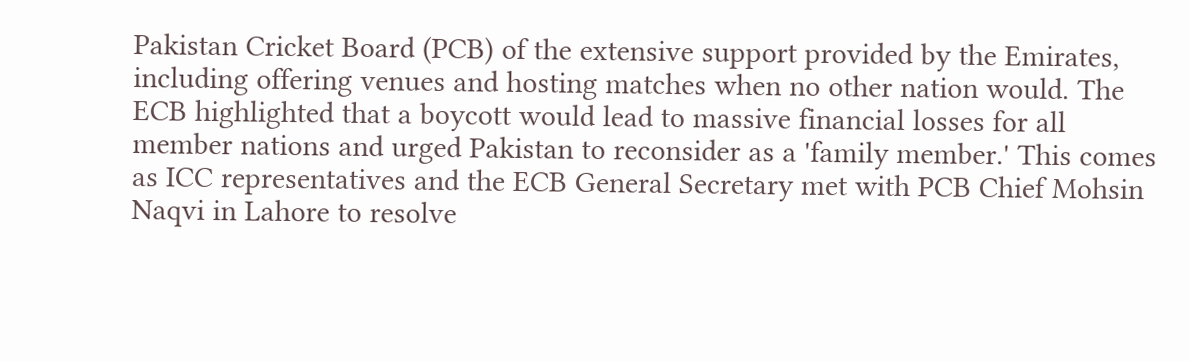Pakistan Cricket Board (PCB) of the extensive support provided by the Emirates, including offering venues and hosting matches when no other nation would. The ECB highlighted that a boycott would lead to massive financial losses for all member nations and urged Pakistan to reconsider as a 'family member.' This comes as ICC representatives and the ECB General Secretary met with PCB Chief Mohsin Naqvi in Lahore to resolve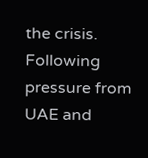the crisis. Following pressure from UAE and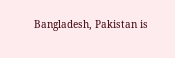Bangladesh, Pakistan is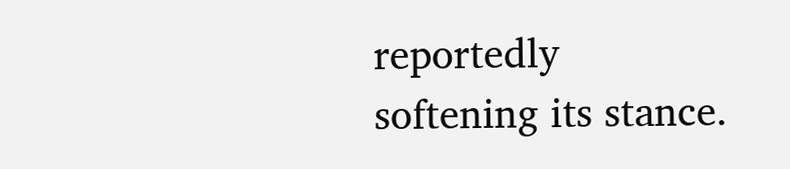reportedly softening its stance.